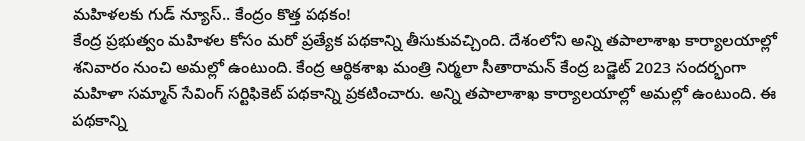మహిళలకు గుడ్ న్యూస్.. కేంద్రం కొత్త పథకం!
కేంద్ర ప్రభుత్వం మహిళల కోసం మరో ప్రత్యేక పథకాన్ని తీసుకువచ్చింది. దేశంలోని అన్ని తపాలాశాఖ కార్యాలయాల్లో శనివారం నుంచి అమల్లో ఉంటుంది. కేంద్ర ఆర్థికశాఖ మంత్రి నిర్మలా సీతారామన్ కేంద్ర బడ్జెట్ 2023 సందర్భంగా మహిళా సమ్మాన్ సేవింగ్ సర్టిఫికెట్ పథకాన్ని ప్రకటించారు. అన్ని తపాలాశాఖ కార్యాలయాల్లో అమల్లో ఉంటుంది. ఈ పథకాన్ని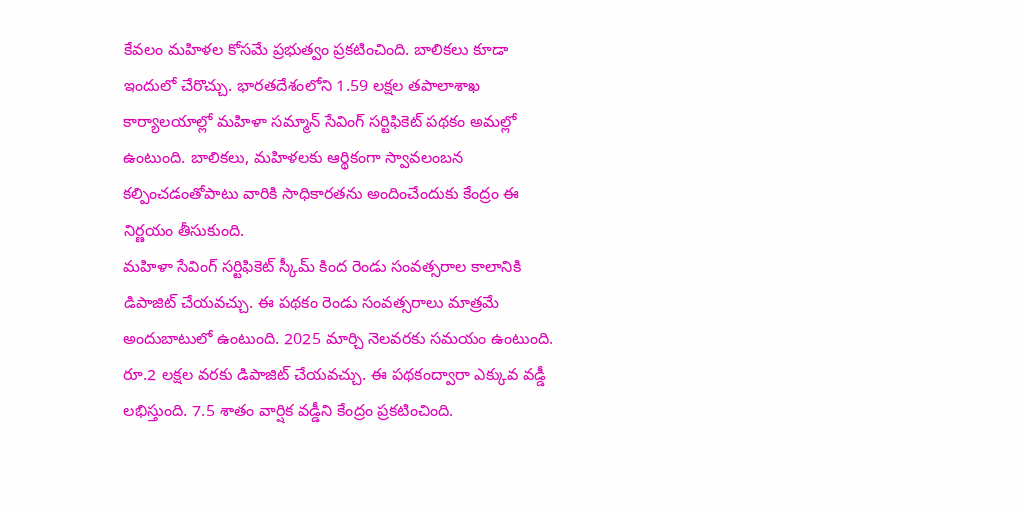కేవలం మహిళల కోసమే ప్రభుత్వం ప్రకటించింది. బాలికలు కూడా ఇందులో చేరొచ్చు. భారతదేశంలోని 1.59 లక్షల తపాలాశాఖ కార్యాలయాల్లో మహిళా సమ్మాన్ సేవింగ్ సర్టిఫికెట్ పథకం అమల్లో ఉంటుంది. బాలికలు, మహిళలకు ఆర్థికంగా స్వావలంబన కల్పించడంతోపాటు వారికి సాధికారతను అందించేందుకు కేంద్రం ఈ నిర్ణయం తీసుకుంది.
మహిళా సేవింగ్ సర్టిఫికెట్ స్కీమ్ కింద రెండు సంవత్సరాల కాలానికి డిపాజిట్ చేయవచ్చు. ఈ పథకం రెండు సంవత్సరాలు మాత్రమే అందుబాటులో ఉంటుంది. 2025 మార్చి నెలవరకు సమయం ఉంటుంది. రూ.2 లక్షల వరకు డిపాజిట్ చేయవచ్చు. ఈ పథకంద్వారా ఎక్కువ వడ్డీ లభిస్తుంది. 7.5 శాతం వార్షిక వడ్డీని కేంద్రం ప్రకటించింది.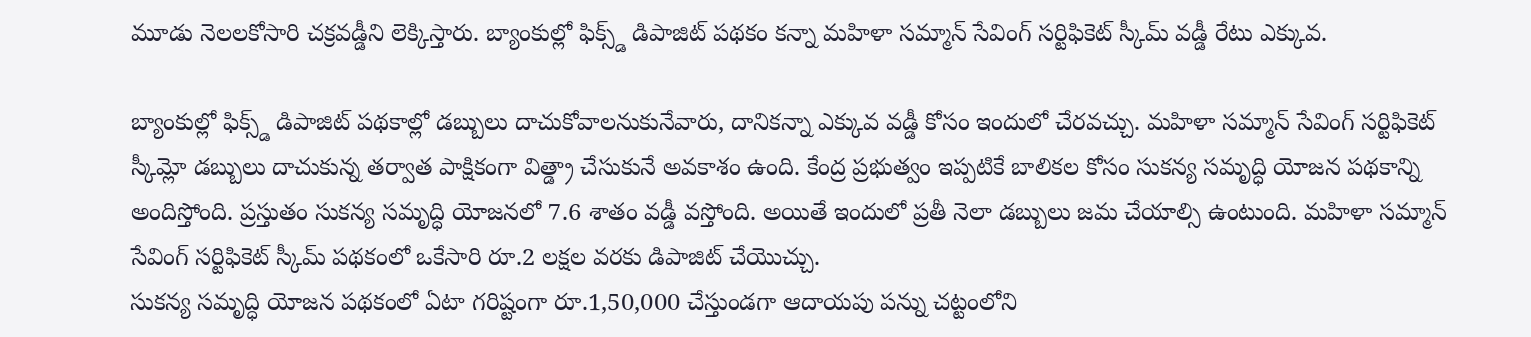మూడు నెలలకోసారి చక్రవడ్డీని లెక్కిస్తారు. బ్యాంకుల్లో ఫిక్స్డ్ డిపాజిట్ పథకం కన్నా మహిళా సమ్మాన్ సేవింగ్ సర్టిఫికెట్ స్కీమ్ వడ్డీ రేటు ఎక్కువ.

బ్యాంకుల్లో ఫిక్స్డ్ డిపాజిట్ పథకాల్లో డబ్బులు దాచుకోవాలనుకునేవారు, దానికన్నా ఎక్కువ వడ్డీ కోసం ఇందులో చేరవచ్చు. మహిళా సమ్మాన్ సేవింగ్ సర్టిఫికెట్ స్కీమ్లో డబ్బులు దాచుకున్న తర్వాత పాక్షికంగా విత్డ్రా చేసుకునే అవకాశం ఉంది. కేంద్ర ప్రభుత్వం ఇప్పటికే బాలికల కోసం సుకన్య సమృద్ధి యోజన పథకాన్ని అందిస్తోంది. ప్రస్తుతం సుకన్య సమృద్ధి యోజనలో 7.6 శాతం వడ్డీ వస్తోంది. అయితే ఇందులో ప్రతీ నెలా డబ్బులు జమ చేయాల్సి ఉంటుంది. మహిళా సమ్మాన్ సేవింగ్ సర్టిఫికెట్ స్కీమ్ పథకంలో ఒకేసారి రూ.2 లక్షల వరకు డిపాజిట్ చేయొచ్చు.
సుకన్య సమృద్ధి యోజన పథకంలో ఏటా గరిష్టంగా రూ.1,50,000 చేస్తుండగా ఆదాయపు పన్ను చట్టంలోని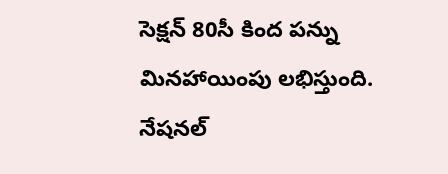సెక్షన్ 80సీ కింద పన్ను మినహాయింపు లభిస్తుంది. నేషనల్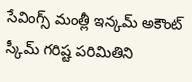సేవింగ్స్ మంత్లీ ఇన్కమ్ అకౌంట్ స్కీమ్ గరిష్ట పరిమితిని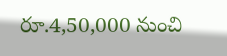రూ.4,50,000 నుంచి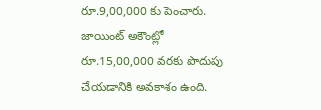రూ.9,00,000 కు పెంచారు. జాయింట్ అకౌంట్లో రూ.15,00,000 వరకు పొదుపు చేయడానికి అవకాశం ఉంది.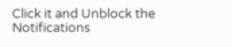Click it and Unblock the Notifications